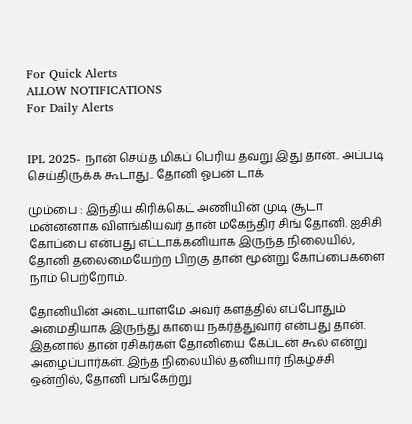For Quick Alerts
ALLOW NOTIFICATIONS
For Daily Alerts


IPL 2025- நான் செய்த மிகப் பெரிய தவறு இது தான்.. அப்படி செய்திருக்க கூடாது.. தோனி ஓபன் டாக்

மும்பை : இந்திய கிரிக்கெட் அணியின் முடி சூடா மன்னனாக விளங்கியவர் தான் மகேந்திர சிங் தோனி. ஐசிசி கோப்பை என்பது எட்டாக்கனியாக இருந்த நிலையில், தோனி தலைமையேற்ற பிறகு தான் மூன்று கோப்பைகளை நாம் பெற்றோம்.

தோனியின் அடையாளமே அவர் களத்தில் எப்போதும் அமைதியாக இருந்து காயை நகர்த்துவார் என்பது தான். இதனால் தான் ரசிகர்கள் தோனியை கேப்டன் கூல் என்று அழைப்பார்கள். இந்த நிலையில் தனியார் நிகழ்ச்சி ஒன்றில், தோனி பங்கேற்று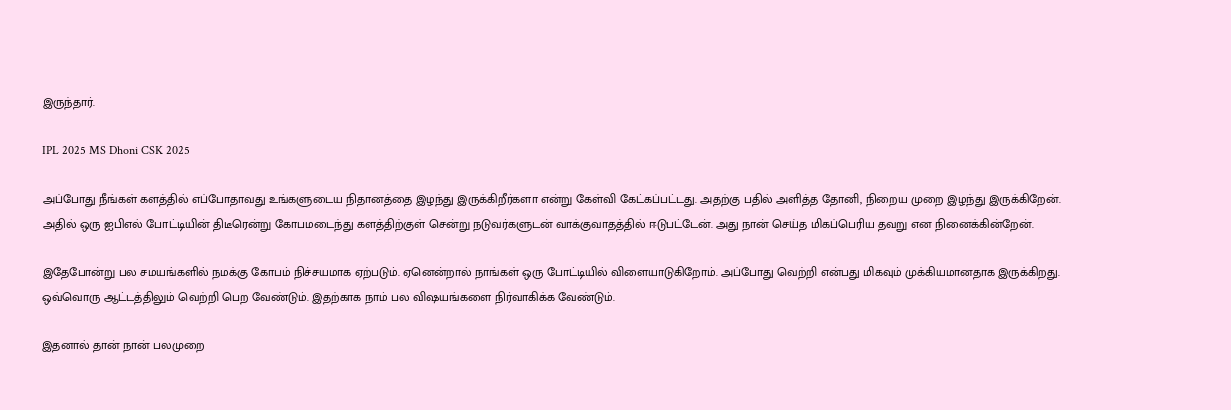இருந்தார்.

IPL 2025 MS Dhoni CSK 2025

அப்போது நீங்கள் களத்தில் எப்போதாவது உங்களுடைய நிதானத்தை இழந்து இருக்கிறீர்களா என்று கேள்வி கேட்கப்பட்டது. அதற்கு பதில் அளித்த தோனி, நிறைய முறை இழந்து இருக்கிறேன். அதில் ஒரு ஐபிஎல் போட்டியின் திடீரென்று கோபமடைந்து களத்திற்குள் சென்று நடுவர்களுடன் வாக்குவாதத்தில் ஈடுபட்டேன். அது நான் செய்த மிகப்பெரிய தவறு என நினைக்கின்றேன்.

இதேபோன்று பல சமயங்களில் நமக்கு கோபம் நிச்சயமாக ஏற்படும். ஏனென்றால் நாங்கள் ஒரு போட்டியில் விளையாடுகிறோம். அப்போது வெற்றி என்பது மிகவும் முக்கியமானதாக இருக்கிறது. ஒவ்வொரு ஆட்டத்திலும் வெற்றி பெற வேண்டும். இதற்காக நாம் பல விஷயங்களை நிர்வாகிக்க வேண்டும்.

இதனால் தான் நான் பலமுறை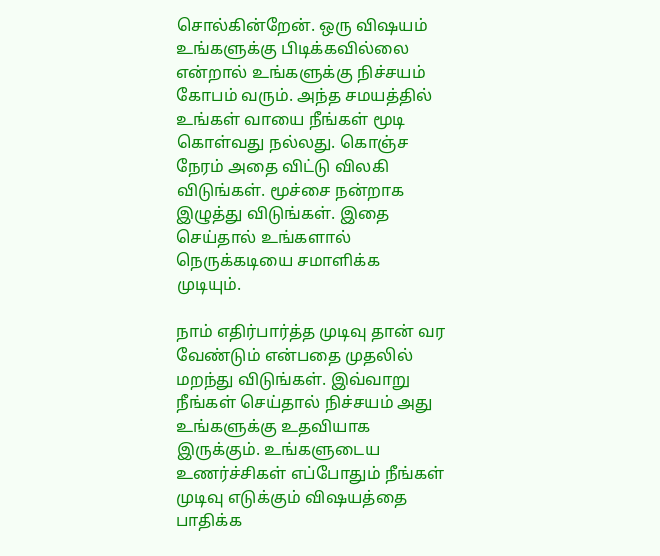சொல்கின்றேன். ஒரு விஷயம் உங்களுக்கு பிடிக்கவில்லை என்றால் உங்களுக்கு நிச்சயம் கோபம் வரும். அந்த சமயத்தில் உங்கள் வாயை நீங்கள் மூடி கொள்வது நல்லது. கொஞ்ச நேரம் அதை விட்டு விலகி விடுங்கள். மூச்சை நன்றாக இழுத்து விடுங்கள். இதை செய்தால் உங்களால் நெருக்கடியை சமாளிக்க முடியும்.

நாம் எதிர்பார்த்த முடிவு தான் வர வேண்டும் என்பதை முதலில் மறந்து விடுங்கள். இவ்வாறு நீங்கள் செய்தால் நிச்சயம் அது உங்களுக்கு உதவியாக இருக்கும். உங்களுடைய உணர்ச்சிகள் எப்போதும் நீங்கள் முடிவு எடுக்கும் விஷயத்தை பாதிக்க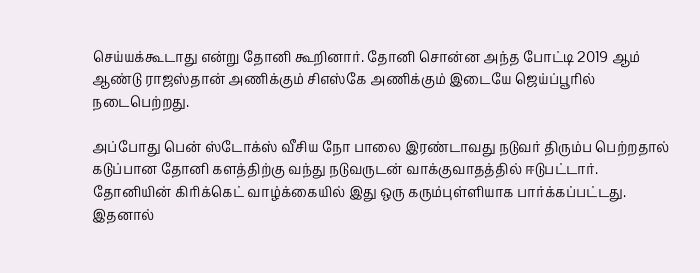செய்யக்கூடாது என்று தோனி கூறினார். தோனி சொன்ன அந்த போட்டி 2019 ஆம் ஆண்டு ராஜஸ்தான் அணிக்கும் சிஎஸ்கே அணிக்கும் இடையே ஜெய்ப்பூரில் நடைபெற்றது.

அப்போது பென் ஸ்டோக்ஸ் வீசிய நோ பாலை இரண்டாவது நடுவர் திரும்ப பெற்றதால் கடுப்பான தோனி களத்திற்கு வந்து நடுவருடன் வாக்குவாதத்தில் ஈடுபட்டார். தோனியின் கிரிக்கெட் வாழ்க்கையில் இது ஒரு கரும்புள்ளியாக பார்க்கப்பட்டது. இதனால்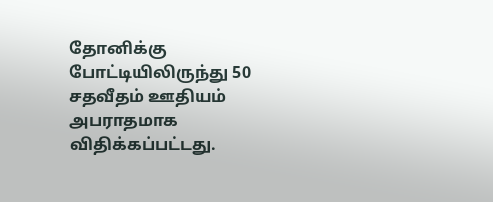தோனிக்கு போட்டியிலிருந்து 50 சதவீதம் ஊதியம் அபராதமாக விதிக்கப்பட்டது.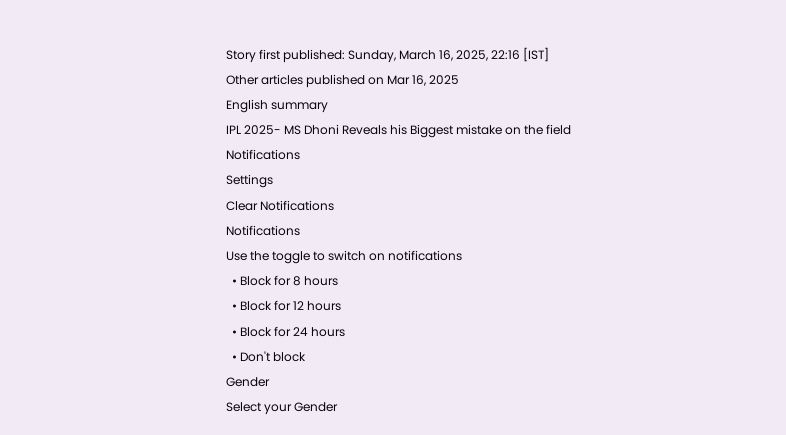Story first published: Sunday, March 16, 2025, 22:16 [IST]
Other articles published on Mar 16, 2025
English summary
IPL 2025- MS Dhoni Reveals his Biggest mistake on the field
Notifications
Settings
Clear Notifications
Notifications
Use the toggle to switch on notifications
  • Block for 8 hours
  • Block for 12 hours
  • Block for 24 hours
  • Don't block
Gender
Select your Gender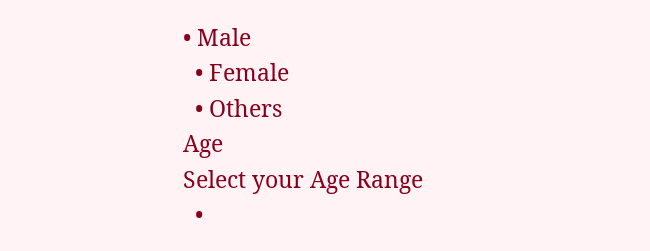• Male
  • Female
  • Others
Age
Select your Age Range
  •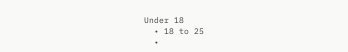Under 18
  • 18 to 25
  •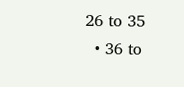26 to 35
  • 36 to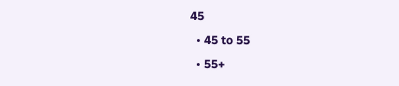45
  • 45 to 55
  • 55+